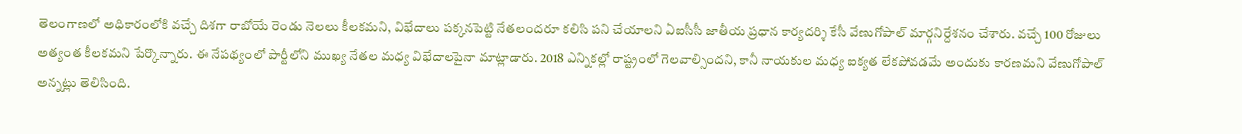తెలంగాణలో అధికారంలోకి వచ్చే దిశగా రాబోయే రెండు నెలలు కీలకమని, విభేదాలు పక్కనపెట్టి నేతలందరూ కలిసి పని చేయాలని ఏఐసీసీ జాతీయ ప్రధాన కార్యదర్శి కేసీ వేణుగోపాల్ మార్గనిర్దేశనం చేశారు. వచ్చే 100 రోజులు అత్యంత కీలకమని పేర్కొన్నారు. ఈ నేపథ్యంలో పార్టీలోని ముఖ్య నేతల మధ్య విభేదాలపైనా మాట్లాడారు. 2018 ఎన్నికల్లో రాష్ట్రంలో గెలవాల్సిందని, కానీ నాయకుల మధ్య ఐక్యత లేకపోవడమే అందుకు కారణమని వేణుగోపాల్ అన్నట్లు తెలిసింది.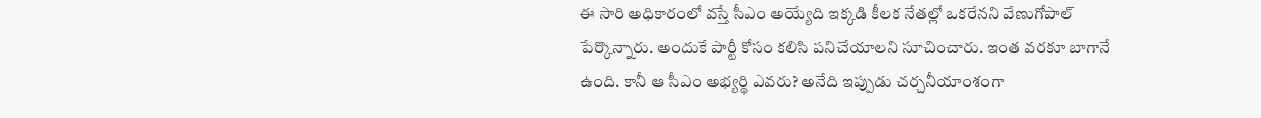ఈ సారి అధికారంలో వస్తే సీఎం అయ్యేది ఇక్కడి కీలక నేతల్లో ఒకరేనని వేణుగోపాల్ పేర్కొన్నారు. అందుకే పార్టీ కోసం కలిసి పనిచేయాలని సూచించారు. ఇంత వరకూ బాగానే ఉంది. కానీ ఆ సీఎం అభ్యర్థి ఎవరు? అనేది ఇప్పుడు చర్చనీయాంశంగా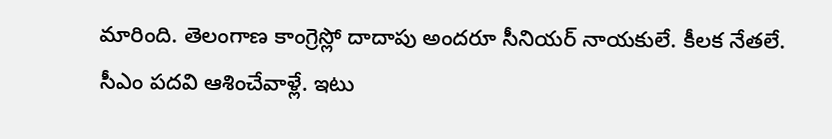మారింది. తెలంగాణ కాంగ్రెస్లో దాదాపు అందరూ సీనియర్ నాయకులే. కీలక నేతలే. సీఎం పదవి ఆశించేవాళ్లే. ఇటు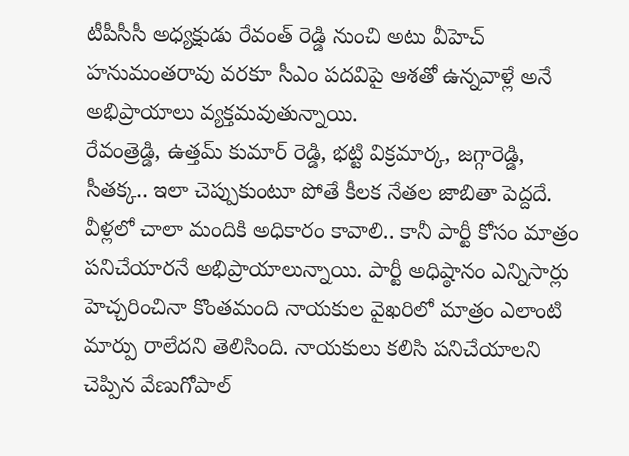టీపీసీసీ అధ్యక్షుడు రేవంత్ రెడ్డి నుంచి అటు వీహెచ్ హనుమంతరావు వరకూ సీఎం పదవిపై ఆశతో ఉన్నవాళ్లే అనే అభిప్రాయాలు వ్యక్తమవుతున్నాయి.
రేవంత్రెడ్డి, ఉత్తమ్ కుమార్ రెడ్డి, భట్టి విక్రమార్క, జగ్గారెడ్డి, సీతక్క.. ఇలా చెప్పుకుంటూ పోతే కీలక నేతల జాబితా పెద్దదే. వీళ్లలో చాలా మందికి అధికారం కావాలి.. కానీ పార్టీ కోసం మాత్రం పనిచేయారనే అభిప్రాయాలున్నాయి. పార్టీ అధిష్ఠానం ఎన్నిసార్లు హెచ్చరించినా కొంతమంది నాయకుల వైఖరిలో మాత్రం ఎలాంటి మార్పు రాలేదని తెలిసింది. నాయకులు కలిసి పనిచేయాలని చెప్పిన వేణుగోపాల్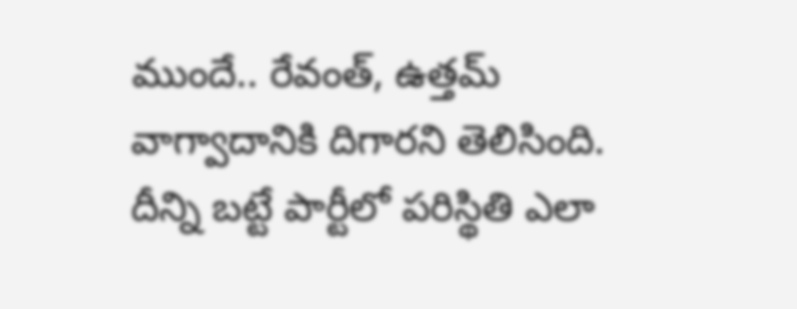ముందే.. రేవంత్, ఉత్తమ్ వాగ్వాదానికి దిగారని తెలిసింది. దీన్ని బట్టే పార్టీలో పరిస్థితి ఎలా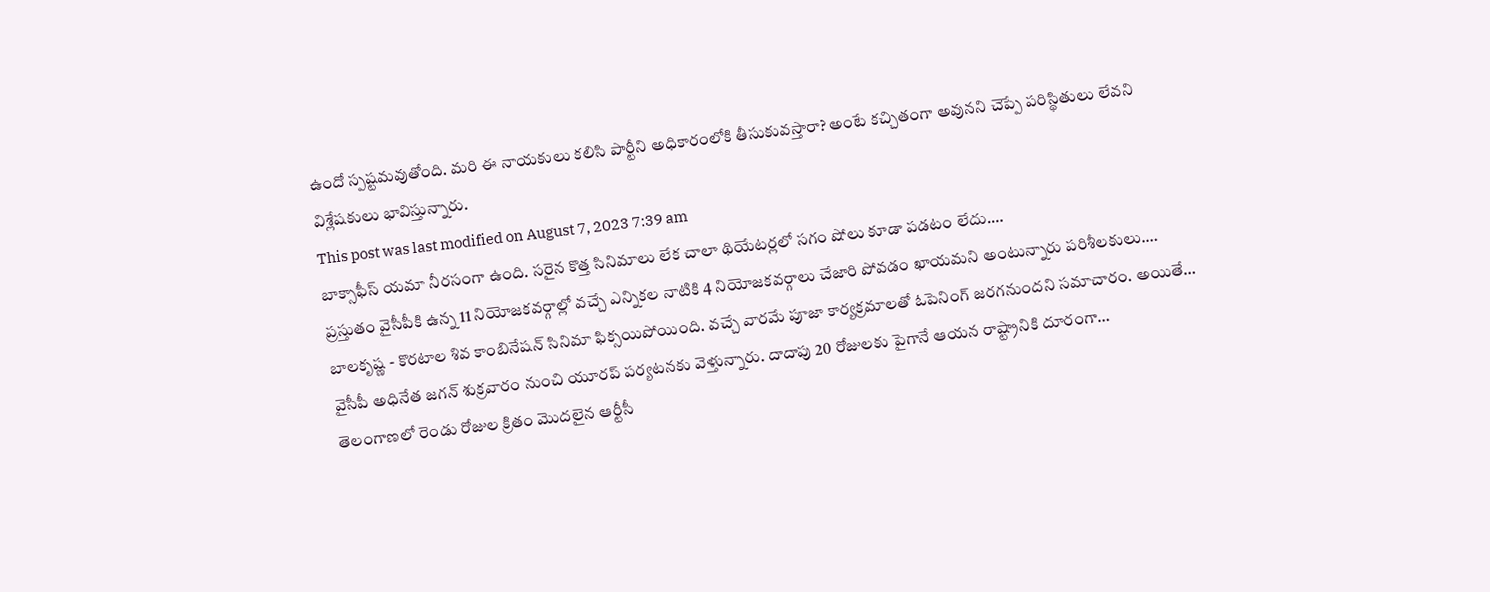ఉందో స్పష్టమవుతోంది. మరి ఈ నాయకులు కలిసి పార్టీని అధికారంలోకి తీసుకువస్తారా? అంటే కచ్చితంగా అవునని చెప్పే పరిస్థితులు లేవని విశ్లేషకులు భావిస్తున్నారు.
This post was last modified on August 7, 2023 7:39 am
బాక్సాఫీస్ యమా నీరసంగా ఉంది. సరైన కొత్త సినిమాలు లేక చాలా థియేటర్లలో సగం షోలు కూడా పడటం లేదు.…
ప్రస్తుతం వైసీపీకి ఉన్న 11 నియోజకవర్గాల్లో వచ్చే ఎన్నికల నాటికి 4 నియోజకవర్గాలు చేజారి పోవడం ఖాయమని అంటున్నారు పరిశీలకులు.…
బాలకృష్ణ - కొరటాల శివ కాంబినేషన్ సినిమా ఫిక్సయిపోయింది. వచ్చే వారమే పూజా కార్యక్రమాలతో ఓపెనింగ్ జరగనుందని సమాచారం. అయితే…
వైసీపీ అధినేత జగన్ శుక్రవారం నుంచి యూరప్ పర్యటనకు వెళ్తున్నారు. దాదాపు 20 రోజులకు పైగానే ఆయన రాష్ట్రానికి దూరంగా…
తెలంగాణలో రెండు రోజుల క్రితం మొదలైన ఆర్టీసీ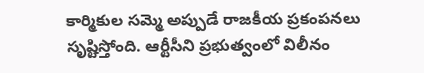కార్మికుల సమ్మె అప్పుడే రాజకీయ ప్రకంపనలు సృష్టిస్తోంది. ఆర్టీసీని ప్రభుత్వంలో విలీనం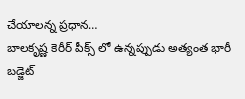చేయాలన్న ప్రధాన…
బాలకృష్ణ కెరీర్ పీక్స్ లో ఉన్నప్పుడు అత్యంత భారీ బడ్జెట్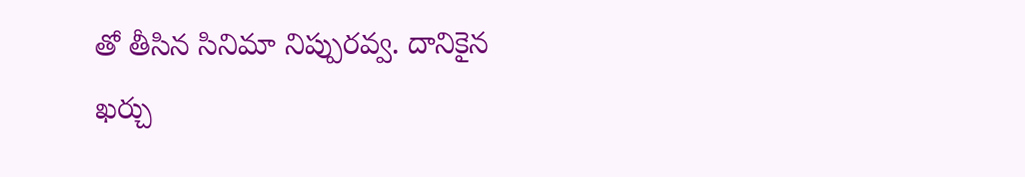తో తీసిన సినిమా నిప్పురవ్వ. దానికైన ఖర్చు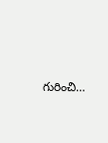గురించి…